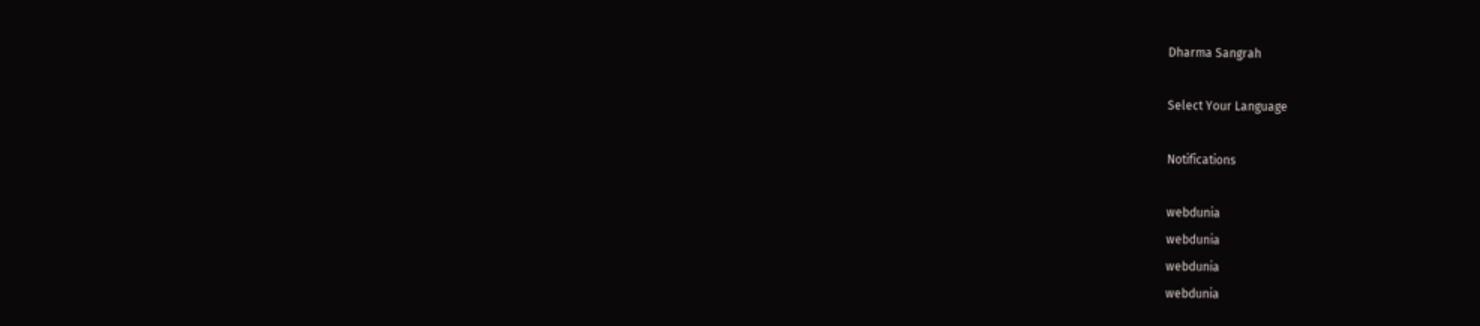Dharma Sangrah

Select Your Language

Notifications

webdunia
webdunia
webdunia
webdunia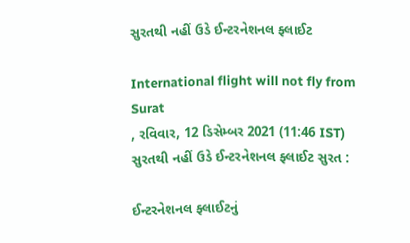સુરતથી નહીં ઉડે ઈન્ટરનેશનલ ફ્લાઈટ

International flight will not fly from Surat
, રવિવાર, 12 ડિસેમ્બર 2021 (11:46 IST)
સુરતથી નહીં ઉડે ઈન્ટરનેશનલ ફ્લાઈટ સુરત :

ઈન્ટરનેશનલ ફ્લાઈટનું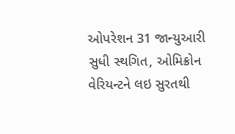ઓપરેશન 31 જાન્યુઆરી સુધી સ્થગિત, ઓમિક્રોન વેરિયન્ટને લઇ સુરતથી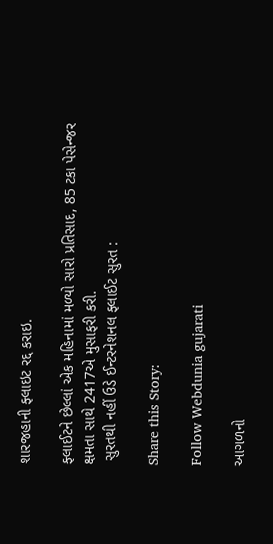શારજહાની ફ્લાઇટ રદ્દ કરાઇ.

ફ્લાઈટને છેલ્લાં એક મહિનામાં મળ્યો સારો પ્રતિસાદ, 85 ટકા પેસેન્જર ક્ષમતા સાથે 2417એ મુસાફરી કરી.
 સુરતથી નહીં ઉડે ઈન્ટરનેશનલ ફ્લાઈટ સુરત :

Share this Story:

Follow Webdunia gujarati

આગળનો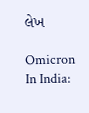લેખ

Omicron In India: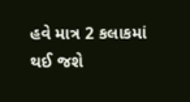હવે માત્ર 2 કલાકમાં થઈ જશે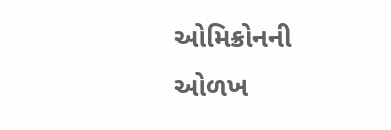ઓમિક્રોનની ઓળખ